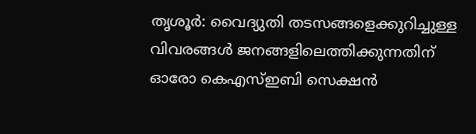തൃശൂർ: വൈദ്യുതി തടസങ്ങളെക്കുറിച്ചുള്ള വിവരങ്ങൾ ജനങ്ങളിലെത്തിക്കുന്നതിന് ഓരോ കെഎസ്ഇബി സെക്ഷൻ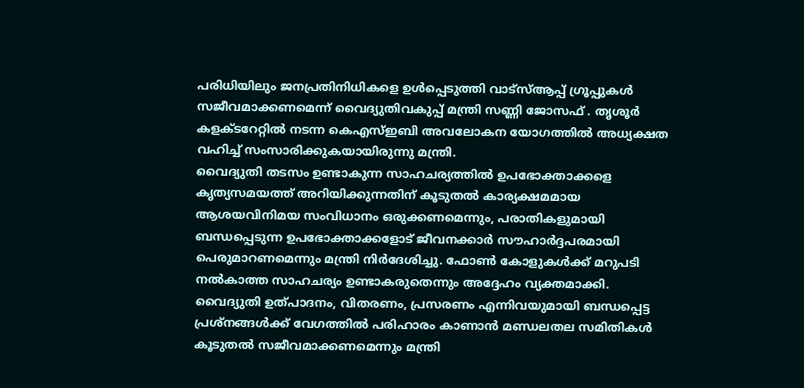പരിധിയിലും ജനപ്രതിനിധികളെ ഉൾപ്പെടുത്തി വാട്സ്ആപ്പ് ഗ്രൂപ്പുകൾ സജീവമാക്കണമെന്ന് വൈദ്യുതിവകുപ്പ് മന്ത്രി സണ്ണി ജോസഫ് . തൃശൂർ കളക്ടറേറ്റിൽ നടന്ന കെഎസ്ഇബി അവലോകന യോഗത്തിൽ അധ്യക്ഷത വഹിച്ച് സംസാരിക്കുകയായിരുന്നു മന്ത്രി.
വൈദ്യുതി തടസം ഉണ്ടാകുന്ന സാഹചര്യത്തിൽ ഉപഭോക്താക്കളെ കൃത്യസമയത്ത് അറിയിക്കുന്നതിന് കൂടുതൽ കാര്യക്ഷമമായ ആശയവിനിമയ സംവിധാനം ഒരുക്കണമെന്നും, പരാതികളുമായി ബന്ധപ്പെടുന്ന ഉപഭോക്താക്കളോട് ജീവനക്കാർ സൗഹാർദ്ദപരമായി പെരുമാറണമെന്നും മന്ത്രി നിർദേശിച്ചു. ഫോൺ കോളുകൾക്ക് മറുപടി നൽകാത്ത സാഹചര്യം ഉണ്ടാകരുതെന്നും അദ്ദേഹം വ്യക്തമാക്കി.
വൈദ്യുതി ഉത്പാദനം, വിതരണം, പ്രസരണം എന്നിവയുമായി ബന്ധപ്പെട്ട പ്രശ്നങ്ങൾക്ക് വേഗത്തിൽ പരിഹാരം കാണാൻ മണ്ഡലതല സമിതികൾ കൂടുതൽ സജീവമാക്കണമെന്നും മന്ത്രി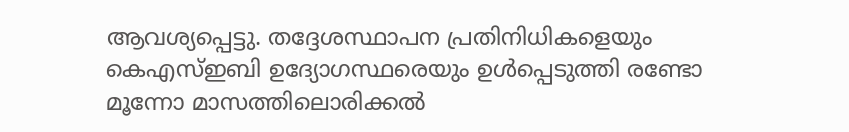ആവശ്യപ്പെട്ടു. തദ്ദേശസ്ഥാപന പ്രതിനിധികളെയും കെഎസ്ഇബി ഉദ്യോഗസ്ഥരെയും ഉൾപ്പെടുത്തി രണ്ടോ മൂന്നോ മാസത്തിലൊരിക്കൽ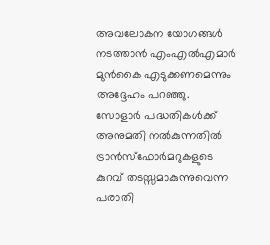അവലോകന യോഗങ്ങൾ നടത്താൻ എംഎൽഎമാർ മുൻകൈ എടുക്കണമെന്നും അദ്ദേഹം പറഞ്ഞു.
സോളാർ പദ്ധതികൾക്ക് അനുമതി നൽകുന്നതിൽ ട്രാൻസ്ഫോർമറുകളുടെ കുറവ് തടസ്സമാകുന്നുവെന്ന പരാതി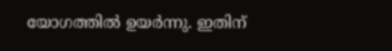യോഗത്തിൽ ഉയർന്നു. ഇതിന്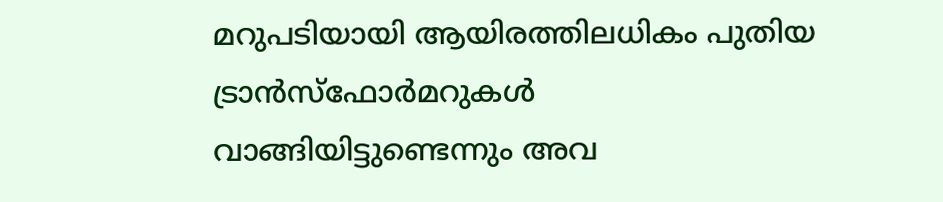മറുപടിയായി ആയിരത്തിലധികം പുതിയ ട്രാൻസ്ഫോർമറുകൾ വാങ്ങിയിട്ടുണ്ടെന്നും അവ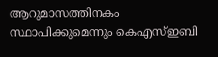ആറുമാസത്തിനകം സ്ഥാപിക്കുമെന്നും കെഎസ്ഇബി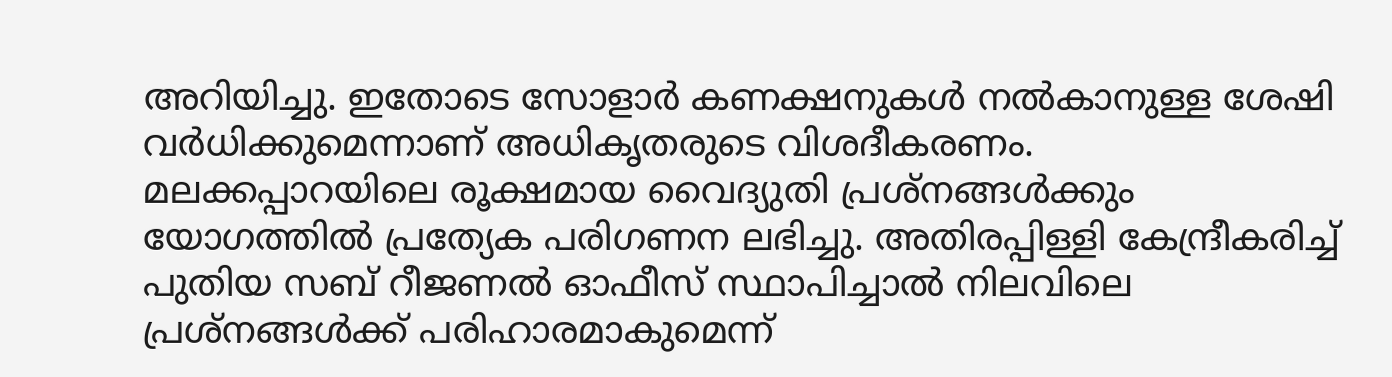അറിയിച്ചു. ഇതോടെ സോളാർ കണക്ഷനുകൾ നൽകാനുള്ള ശേഷി വർധിക്കുമെന്നാണ് അധികൃതരുടെ വിശദീകരണം.
മലക്കപ്പാറയിലെ രൂക്ഷമായ വൈദ്യുതി പ്രശ്നങ്ങൾക്കും യോഗത്തിൽ പ്രത്യേക പരിഗണന ലഭിച്ചു. അതിരപ്പിള്ളി കേന്ദ്രീകരിച്ച് പുതിയ സബ് റീജണൽ ഓഫീസ് സ്ഥാപിച്ചാൽ നിലവിലെ പ്രശ്നങ്ങൾക്ക് പരിഹാരമാകുമെന്ന്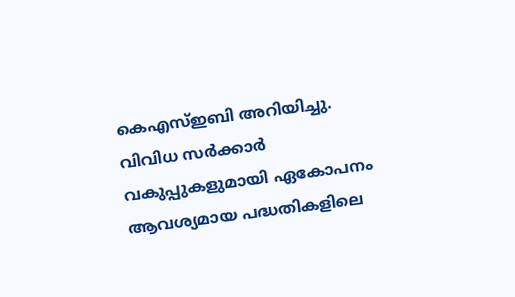കെഎസ്ഇബി അറിയിച്ചു. വിവിധ സർക്കാർ വകുപ്പുകളുമായി ഏകോപനം ആവശ്യമായ പദ്ധതികളിലെ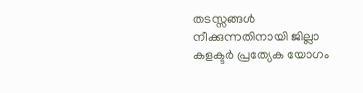തടസ്സങ്ങൾ നീക്കുന്നതിനായി ജില്ലാ കളക്ടർ പ്രത്യേക യോഗം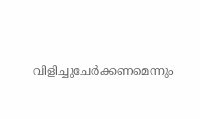വിളിച്ചുചേർക്കണമെന്നും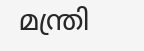മന്ത്രി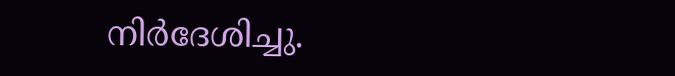നിർദേശിച്ചു.